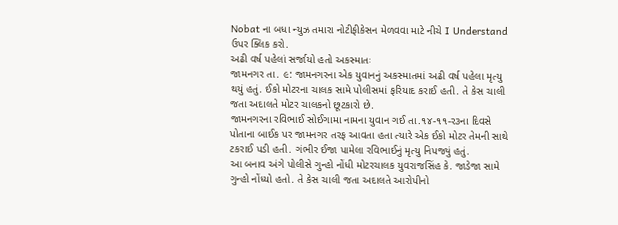Nobat ના બધા ન્યુઝ તમારા નોટીફીકેસન મેળવવા માટે નીચે I Understand ઉપર ક્લિક કરો.
અઢી વર્ષ પહેલાં સર્જાયો હતો અકસ્માતઃ
જામનગર તા. ૯: જામનગરના એક યુવાનનું અકસ્માતમાં અઢી વર્ષ પહેલા મૃત્યુ થયું હતું. ઈકો મોટરના ચાલક સામે પોલીસમાં ફરિયાદ કરાઈ હતી. તે કેસ ચાલી જતા અદાલતે મોટર ચાલકનો છૂટકારો છે.
જામનગરના રવિભાઈ સોઈગામા નામના યુવાન ગઈ તા.૧૪-૧૧-ર૩ના દિવસે પોતાના બાઈક પર જામનગર તરફ આવતા હતા ત્યારે એક ઈકો મોટર તેમની સાથે ટકરાઈ પડી હતી. ગંભીર ઈજા પામેલા રવિભાઈનું મૃત્યુ નિપજ્યું હતું.
આ બનાવ અંગે પોલીસે ગુન્હો નોંધી મોટરચાલક યુવરાજસિંહ કે. જાડેજા સામે ગુન્હો નોંધ્યો હતો. તે કેસ ચાલી જતા અદાલતે આરોપીનો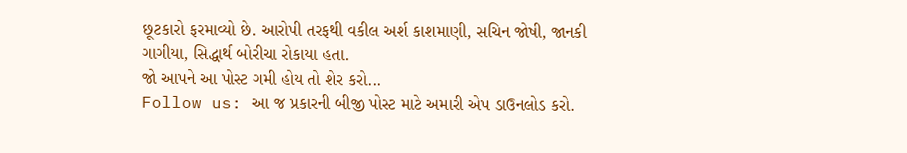છૂટકારો ફરમાવ્યો છે. આરોપી તરફથી વકીલ અર્શ કાશમાણી, સચિન જોષી, જાનકી ગાગીયા, સિદ્ધાર્થ બોરીચા રોકાયા હતા.
જો આપને આ પોસ્ટ ગમી હોય તો શેર કરો...
Follow us: આ જ પ્રકારની બીજી પોસ્ટ માટે અમારી એપ ડાઉનલોડ કરો.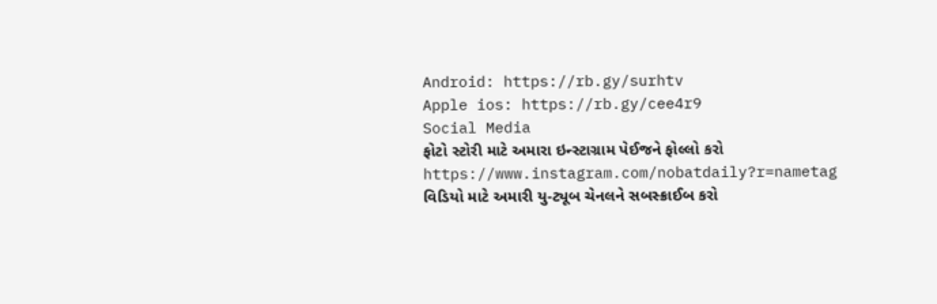Android: https://rb.gy/surhtv
Apple ios: https://rb.gy/cee4r9
Social Media
ફોટો સ્ટોરી માટે અમારા ઇન્સ્ટાગ્રામ પેઈજને ફોલ્લો કરો
https://www.instagram.com/nobatdaily?r=nametag
વિડિયો માટે અમારી યુ-ટ્યૂબ ચેનલને સબસ્ક્રાઈબ કરો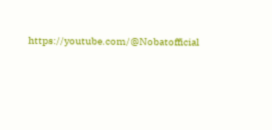https://youtube.com/@Nobatofficial